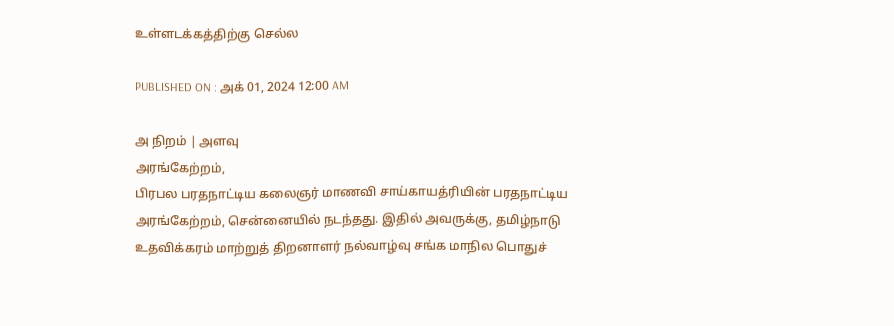உள்ளடக்கத்திற்கு செல்ல

PUBLISHED ON : அக் 01, 2024 12:00 AM

அ நிறம் | அளவு
அரங்கேற்றம்,
பிரபல பரதநாட்டிய கலைஞர் மாணவி சாய்காயத்ரியின் பரதநாட்டிய அரங்கேற்றம், சென்னையில் நடந்தது. இதில் அவருக்கு, தமிழ்நாடு உதவிக்கரம் மாற்றுத் திறனாளர் நல்வாழ்வு சங்க மாநில பொதுச்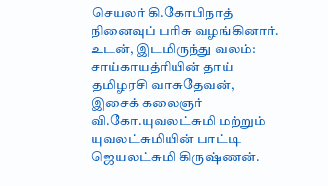செயலர் கி.கோபிநாத் நினைவுப் பரிசு வழங்கினார். உடன், இடமிருந்து வலம்: சாய்காயத்ரியின் தாய் தமிழரசி வாசுதேவன், இசைக் கலைஞர் வி.கோ.யுவலட்சுமி மற்றும் யுவலட்சுமியின் பாட்டி ஜெயலட்சுமி கிருஷ்ணன்.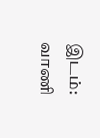இடம்: வாணி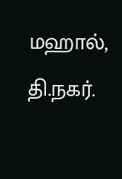மஹால், தி.நகர்.